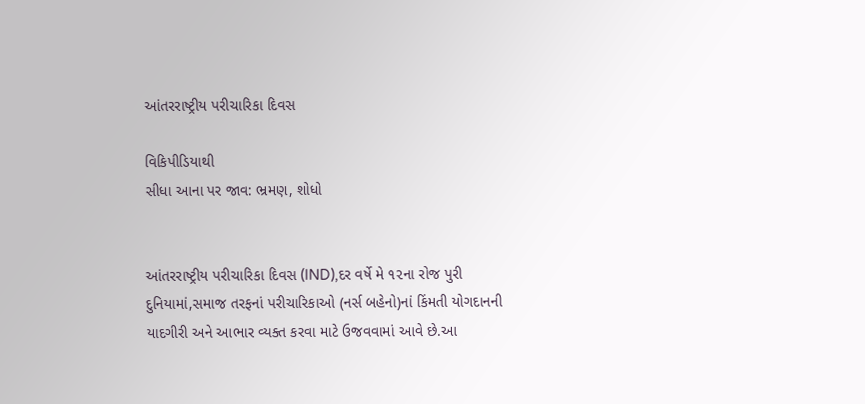આંતરરાષ્ટ્રીય પરીચારિકા દિવસ

વિકિપીડિયાથી
સીધા આના પર જાવ: ભ્રમણ, શોધો


આંતરરાષ્ટ્રીય પરીચારિકા દિવસ (IND),દર વર્ષે મે ૧૨ના રોજ પુરી દુનિયામાં,સમાજ તરફનાં પરીચારિકાઓ (નર્સ બહેનો)નાં કિંમતી યોગદાનની યાદગીરી અને આભાર વ્યક્ત કરવા માટે ઉજવવામાં આવે છે.આ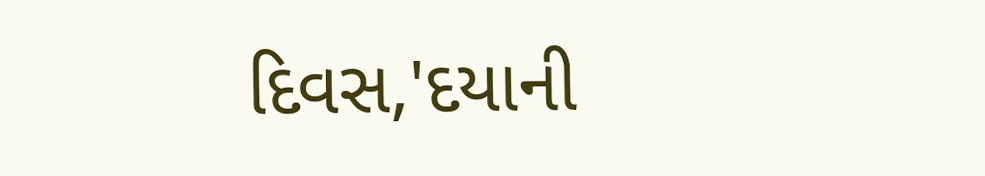દિવસ,'દયાની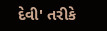દેવી' તરીકે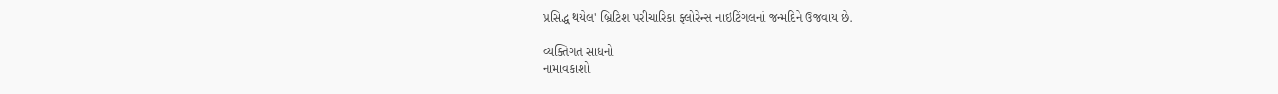પ્રસિદ્ધ થયેલ' બ્રિટિશ પરીચારિકા ફ્લોરેન્સ નાઇટિંગલનાં જન્મદિને ઉજવાય છે.

વ્યક્તિગત સાધનો
નામાવકાશો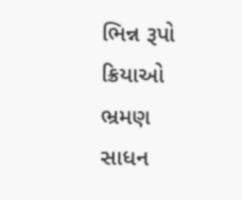ભિન્ન રૂપો
ક્રિયાઓ
ભ્રમણ
સાધન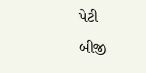પેટી
બીજી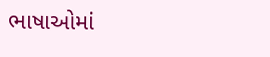ભાષાઓમાં